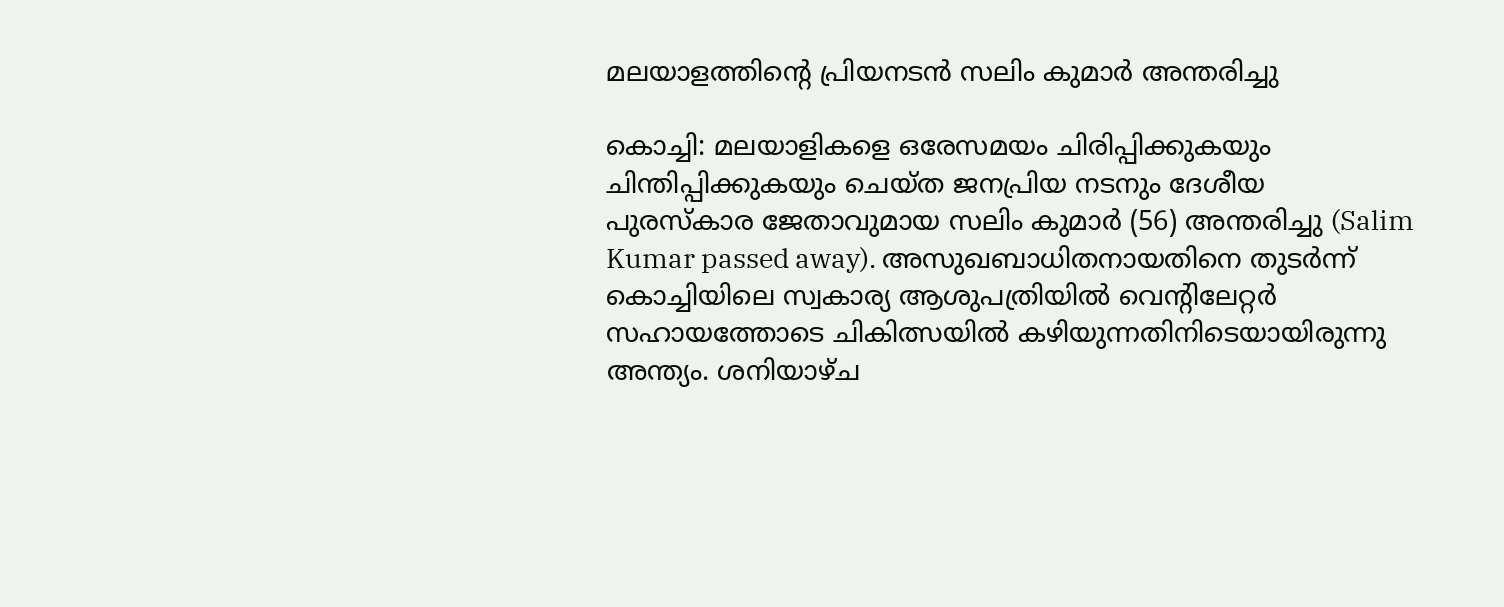മലയാളത്തിന്റെ പ്രിയനടൻ സലിം കുമാർ അന്തരിച്ചു

കൊച്ചി: മലയാളികളെ ഒരേസമയം ചിരിപ്പിക്കുകയും ചിന്തിപ്പിക്കുകയും ചെയ്ത ജനപ്രിയ നടനും ദേശീയ പുരസ്‌കാര ജേതാവുമായ സലിം കുമാർ (56) അന്തരിച്ചു (Salim Kumar passed away). അസുഖബാധിതനായതിനെ തുടർന്ന് കൊച്ചിയിലെ സ്വകാര്യ ആശുപത്രിയിൽ വെന്റിലേറ്റർ സഹായത്തോടെ ചികിത്സയിൽ കഴിയുന്നതിനിടെയായിരുന്നു അന്ത്യം. ശനിയാഴ്ച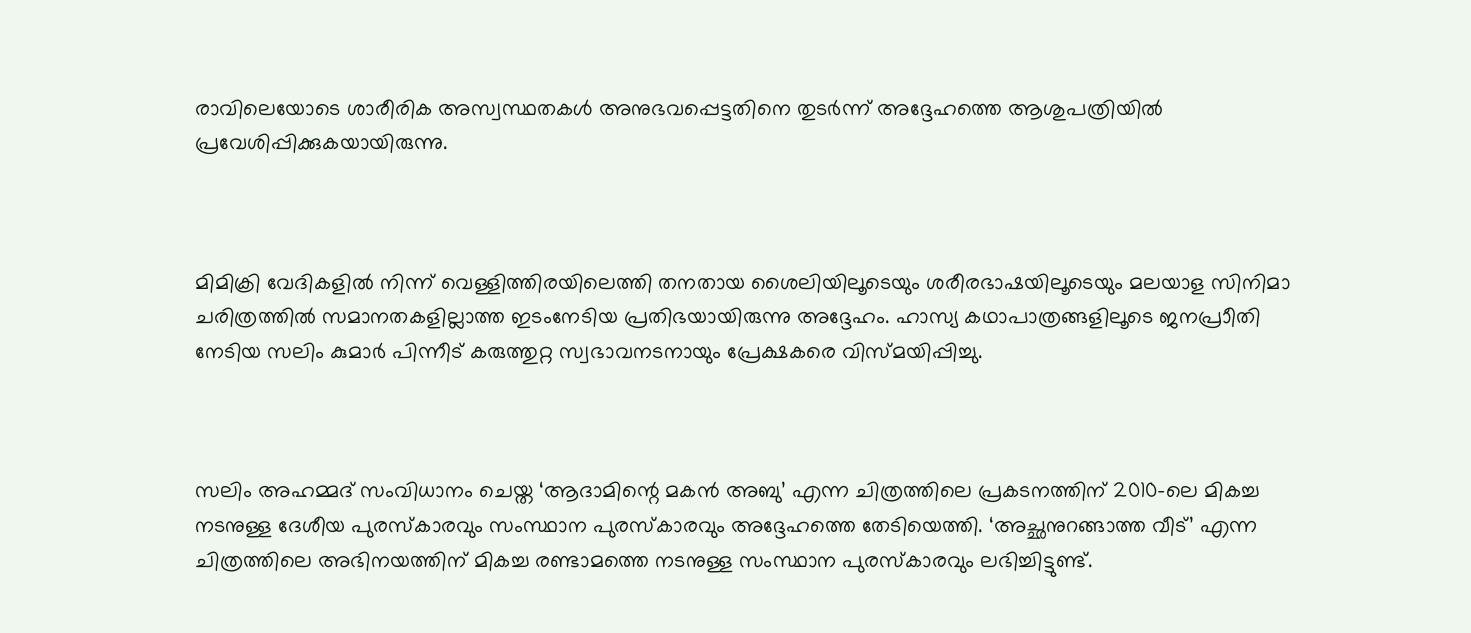രാവിലെയോടെ ശാരീരിക അസ്വസ്ഥതകൾ അനുഭവപ്പെട്ടതിനെ തുടർന്ന് അദ്ദേഹത്തെ ആശുപത്രിയിൽ പ്രവേശിപ്പിക്കുകയായിരുന്നു.



മിമിക്രി വേദികളിൽ നിന്ന് വെള്ളിത്തിരയിലെത്തി തനതായ ശൈലിയിലൂടെയും ശരീരഭാഷയിലൂടെയും മലയാള സിനിമാ ചരിത്രത്തിൽ സമാനതകളില്ലാത്ത ഇടംനേടിയ പ്രതിഭയായിരുന്നു അദ്ദേഹം. ഹാസ്യ കഥാപാത്രങ്ങളിലൂടെ ജനപ്രാീതി നേടിയ സലിം കുമാർ പിന്നീട് കരുത്തുറ്റ സ്വഭാവനടനായും പ്രേക്ഷകരെ വിസ്മയിപ്പിച്ചു.



സലിം അഹമ്മദ് സംവിധാനം ചെയ്ത ‘ആദാമിന്റെ മകൻ അബു’ എന്ന ചിത്രത്തിലെ പ്രകടനത്തിന് 2010-ലെ മികച്ച നടനുള്ള ദേശീയ പുരസ്‌കാരവും സംസ്ഥാന പുരസ്‌കാരവും അദ്ദേഹത്തെ തേടിയെത്തി. ‘അച്ഛനുറങ്ങാത്ത വീട്’ എന്ന ചിത്രത്തിലെ അഭിനയത്തിന് മികച്ച രണ്ടാമത്തെ നടനുള്ള സംസ്ഥാന പുരസ്‌കാരവും ലഭിച്ചിട്ടുണ്ട്.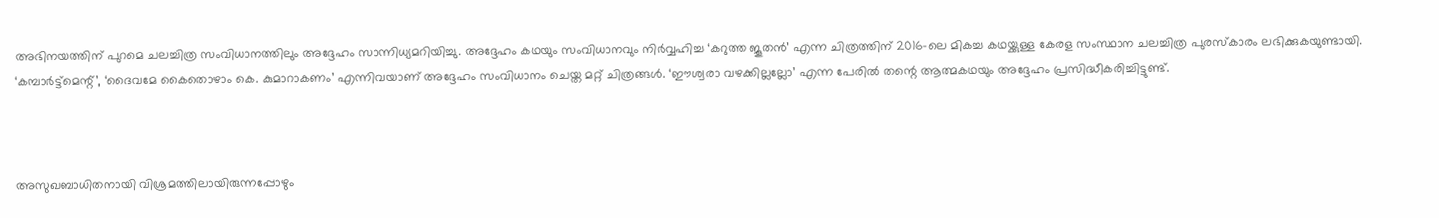അഭിനയത്തിന് പുറമെ ചലച്ചിത്ര സംവിധാനത്തിലും അദ്ദേഹം സാന്നിധ്യമറിയിച്ചു. അദ്ദേഹം കഥയും സംവിധാനവും നിർവ്വഹിച്ച ‘കറുത്ത ജൂതൻ’ എന്ന ചിത്രത്തിന് 2016-ലെ മികച്ച കഥയ്ക്കുള്ള കേരള സംസ്ഥാന ചലച്ചിത്ര പുരസ്‌കാരം ലഭിക്കുകയുണ്ടായി. ‘കമ്പാർട്ട്‌മെന്റ്’, ‘ദൈവമേ കൈതൊഴാം കെ. കുമാറാകണം’ എന്നിവയാണ് അദ്ദേഹം സംവിധാനം ചെയ്ത മറ്റ് ചിത്രങ്ങൾ. ‘ഈശ്വരാ വഴക്കില്ലല്ലോ’ എന്ന പേരിൽ തന്റെ ആത്മകഥയും അദ്ദേഹം പ്രസിദ്ധീകരിച്ചിട്ടുണ്ട്.



അസുഖബാധിതനായി വിശ്രമത്തിലായിരുന്നപ്പോഴും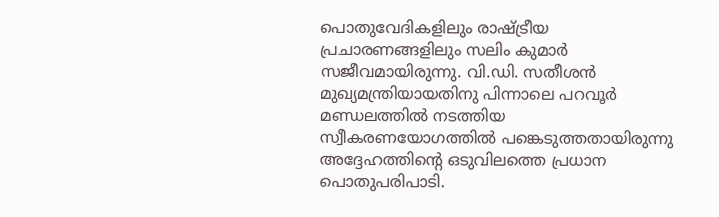പൊതുവേദികളിലും രാഷ്ട്രീയ പ്രചാരണങ്ങളിലും സലിം കുമാർ സജീവമായിരുന്നു. വി.ഡി. സതീശൻ മുഖ്യമന്ത്രിയായതിനു പിന്നാലെ പറവൂർ മണ്ഡലത്തിൽ നടത്തിയ സ്വീകരണയോഗത്തിൽ പങ്കെടുത്തതായിരുന്നു അദ്ദേഹത്തിന്റെ ഒടുവിലത്തെ പ്രധാന പൊതുപരിപാടി.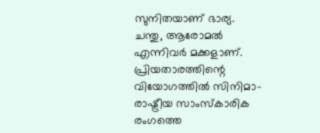സുനിതയാണ് ഭാര്യ. ചന്തു, ആരോമൽ എന്നിവർ മക്കളാണ്. പ്രിയതാരത്തിന്റെ വിയോഗത്തിൽ സിനിമാ-രാഷ്ട്രീയ സാംസ്കാരിക രംഗത്തെ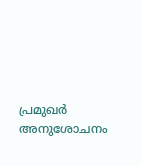പ്രമുഖർ അനുശോചനം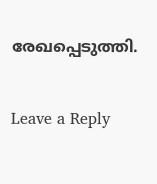രേഖപ്പെടുത്തി.

Leave a Reply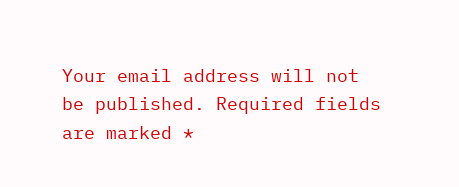Your email address will not be published. Required fields are marked *